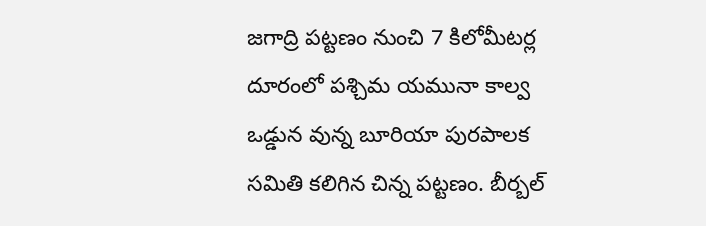జగాద్రి పట్టణం నుంచి 7 కిలోమీటర్ల దూరంలో పశ్చిమ యమునా కాల్వ ఒడ్డున వున్న బూరియా పురపాలక సమితి కలిగిన చిన్న పట్టణం. బీర్బల్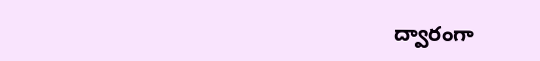ద్వారంగా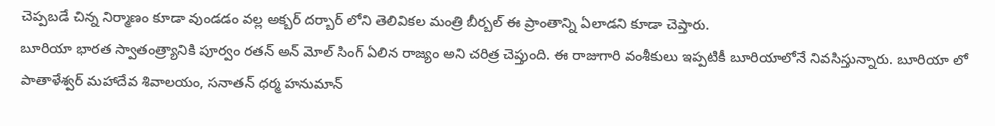చెప్పబడే చిన్న నిర్మాణం కూడా వుండడం వల్ల అక్బర్ దర్బార్ లోని తెలివికల మంత్రి బీర్బల్ ఈ ప్రాంతాన్ని ఏలాడని కూడా చెప్తారు.
బూరియా భారత స్వాతంత్ర్యానికి పూర్వం రతన్ అన్ మోల్ సింగ్ ఏలిన రాజ్యం అని చరిత్ర చెప్తుంది. ఈ రాజుగారి వంశీకులు ఇప్పటికీ బూరియాలోనే నివసిస్తున్నారు. బూరియా లో పాతాళేశ్వర్ మహాదేవ శివాలయం, సనాతన్ ధర్మ హనుమాన్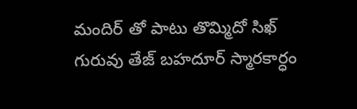మందిర్ తో పాటు తొమ్మిదో సిఖ్ గురువు తేజ్ బహదూర్ స్మారకార్ధం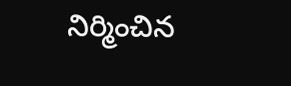నిర్మించిన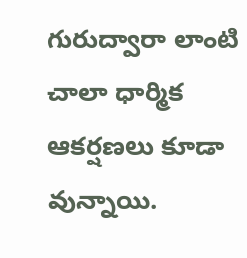గురుద్వారా లాంటి చాలా ధార్మిక ఆకర్షణలు కూడా వున్నాయి.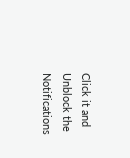Click it and Unblock the Notifications